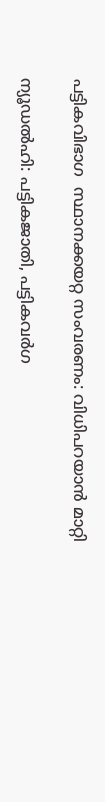പട്ടികവിഭാഗ  സ്ഥാനക്കയറ്റ സംവരണം: വിധിപറയാൻ മാറ്റി

ന്യൂഡല്‍ഹി: പട്ടികജാതി, പട്ടികവര്‍ഗ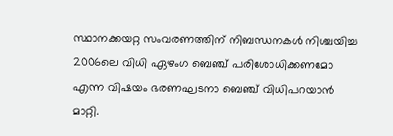സ്ഥാനക്കയറ്റ സംവരണത്തിന് നിബന്ധനകള്‍ നിശ്ചയിച്ച 2006ലെ വിധി ഏഴംഗ ബെഞ്ച് പരിശോധിക്കണമോ എന്ന വിഷയം ഭരണഘടനാ ബെഞ്ച് വിധിപറയാന്‍ മാറ്റി.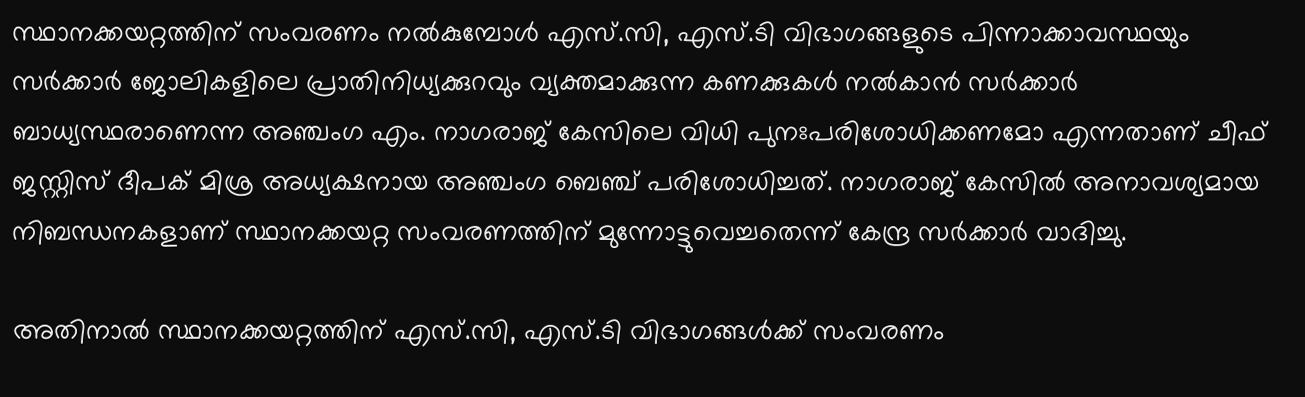സ്ഥാനക്കയറ്റത്തിന് സംവരണം നല്‍കുമ്പോള്‍ എസ്.സി, എസ്.ടി വിഭാഗങ്ങളുടെ പിന്നാക്കാവസ്ഥയും സര്‍ക്കാര്‍ ജോലികളിലെ പ്രാതിനിധ്യക്കുറവും വ്യക്തമാക്കുന്ന കണക്കുകള്‍ നല്‍കാന്‍ സര്‍ക്കാര്‍ ബാധ്യസ്ഥരാണെന്ന അഞ്ചംഗ എം. നാഗരാജ് കേസിലെ വിധി പുനഃപരിശോധിക്കണമോ എന്നതാണ് ചീഫ് ജസ്റ്റിസ് ദീപക് മിശ്ര അധ്യക്ഷനായ അഞ്ചംഗ ബെഞ്ച് പരിശോധിച്ചത്. നാഗരാജ് കേസില്‍ അനാവശ്യമായ നിബന്ധനകളാണ് സ്ഥാനക്കയറ്റ സംവരണത്തിന് മുന്നോട്ടുവെച്ചതെന്ന് കേന്ദ്ര സര്‍ക്കാര്‍ വാദിച്ചു.

അതിനാല്‍ സ്ഥാനക്കയറ്റത്തിന് എസ്.സി, എസ്.ടി വിഭാഗങ്ങള്‍ക്ക് സംവരണം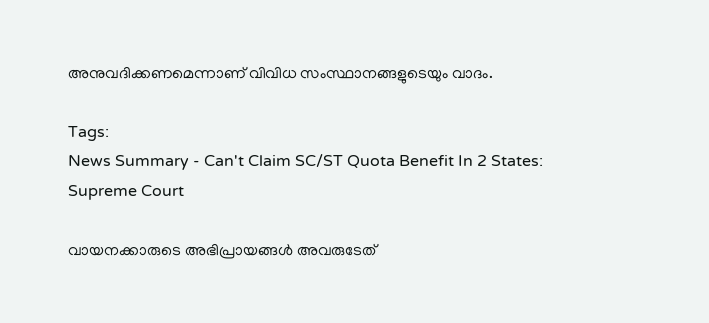അനുവദിക്കണമെന്നാണ് വിവിധ സംസ്ഥാനങ്ങളുടെയും വാദം.

Tags:
News Summary - Can't Claim SC/ST Quota Benefit In 2 States: Supreme Court

വായനക്കാരുടെ അഭിപ്രായങ്ങള്‍ അവരുടേത്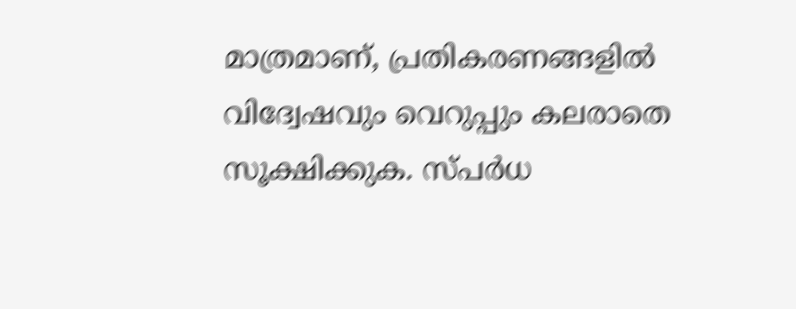മാത്രമാണ്, പ്രതികരണങ്ങളിൽ വിദ്വേഷവും വെറുപ്പും കലരാതെ സൂക്ഷിക്കുക. സ്പർധ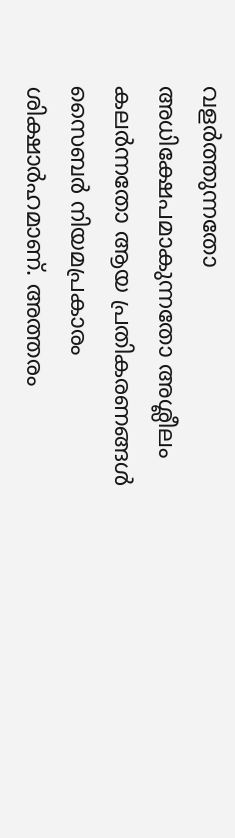വളർത്തുന്നതോ അധിക്ഷേപമാകുന്നതോ അശ്ലീലം കലർന്നതോ ആയ പ്രതികരണങ്ങൾ സൈബർ നിയമപ്രകാരം ശിക്ഷാർഹമാണ്. അത്തരം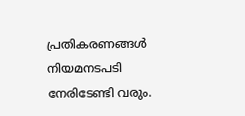പ്രതികരണങ്ങൾ നിയമനടപടി നേരിടേണ്ടി വരും.